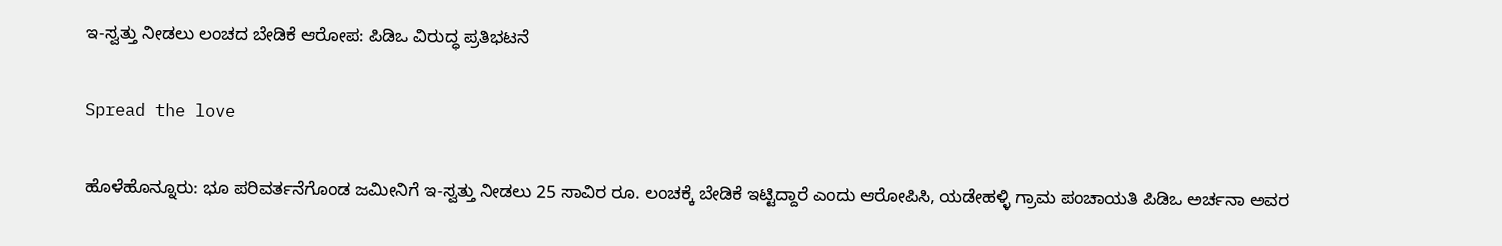ಇ-ಸ್ವತ್ತು ನೀಡಲು ಲಂಚದ ಬೇಡಿಕೆ ಆರೋಪ: ಪಿಡಿಒ ವಿರುದ್ಧ ಪ್ರತಿಭಟನೆ

Spread the love

ಹೊಳೆಹೊನ್ನೂರು: ಭೂ ಪರಿವರ್ತನೆಗೊಂಡ ಜಮೀನಿಗೆ ಇ-ಸ್ವತ್ತು ನೀಡಲು 25 ಸಾವಿರ ರೂ. ಲಂಚಕ್ಕೆ ಬೇಡಿಕೆ ಇಟ್ಟಿದ್ದಾರೆ ಎಂದು ಆರೋಪಿಸಿ, ಯಡೇಹಳ್ಳಿ ಗ್ರಾಮ ಪಂಚಾಯತಿ ಪಿಡಿಒ ಅರ್ಚನಾ ಅವರ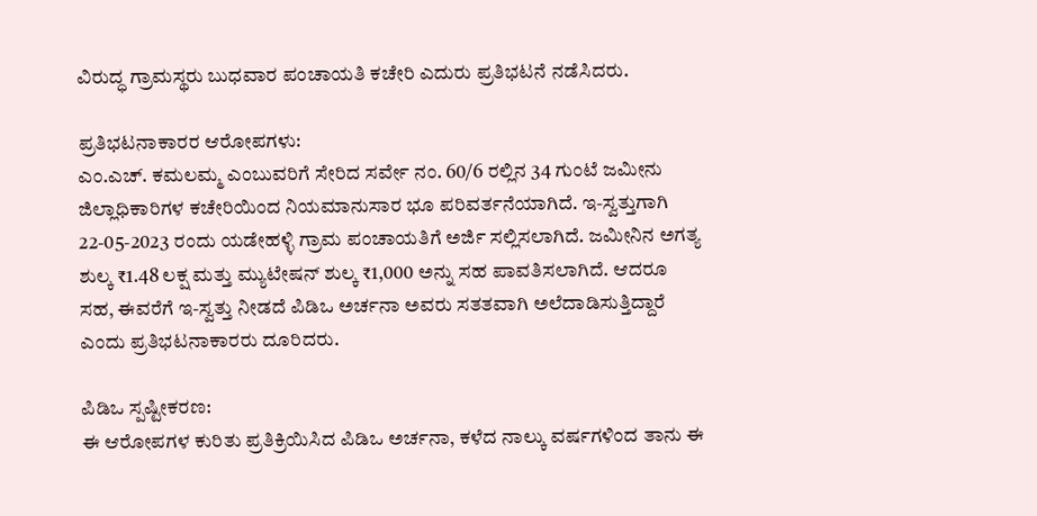ವಿರುದ್ಧ ಗ್ರಾಮಸ್ಥರು ಬುಧವಾರ ಪಂಚಾಯತಿ ಕಚೇರಿ ಎದುರು ಪ್ರತಿಭಟನೆ ನಡೆಸಿದರು.

ಪ್ರತಿಭಟನಾಕಾರರ ಆರೋಪಗಳು:
ಎಂ.ಎಚ್. ಕಮಲಮ್ಮ ಎಂಬುವರಿಗೆ ಸೇರಿದ ಸರ್ವೇ ನಂ. 60/6 ರಲ್ಲಿನ 34 ಗುಂಟೆ ಜಮೀನು ಜಿಲ್ಲಾಧಿಕಾರಿಗಳ ಕಚೇರಿಯಿಂದ ನಿಯಮಾನುಸಾರ ಭೂ ಪರಿವರ್ತನೆಯಾಗಿದೆ. ಇ-ಸ್ವತ್ತುಗಾಗಿ 22-05-2023 ರಂದು ಯಡೇಹಳ್ಳಿ ಗ್ರಾಮ ಪಂಚಾಯತಿಗೆ ಅರ್ಜಿ ಸಲ್ಲಿಸಲಾಗಿದೆ. ಜಮೀನಿನ ಅಗತ್ಯ ಶುಲ್ಕ ₹1.48 ಲಕ್ಷ ಮತ್ತು ಮ್ಯುಟೇಷನ್ ಶುಲ್ಕ ₹1,000 ಅನ್ನು ಸಹ ಪಾವತಿಸಲಾಗಿದೆ. ಆದರೂ ಸಹ, ಈವರೆಗೆ ಇ-ಸ್ವತ್ತು ನೀಡದೆ ಪಿಡಿಒ ಅರ್ಚನಾ ಅವರು ಸತತವಾಗಿ ಅಲೆದಾಡಿಸುತ್ತಿದ್ದಾರೆ ಎಂದು ಪ್ರತಿಭಟನಾಕಾರರು ದೂರಿದರು.

ಪಿಡಿಒ ಸ್ಪಷ್ಟೀಕರಣ:
ಈ ಆರೋಪಗಳ ಕುರಿತು ಪ್ರತಿಕ್ರಿಯಿಸಿದ ಪಿಡಿಒ ಅರ್ಚನಾ, ಕಳೆದ ನಾಲ್ಕು ವರ್ಷಗಳಿಂದ ತಾನು ಈ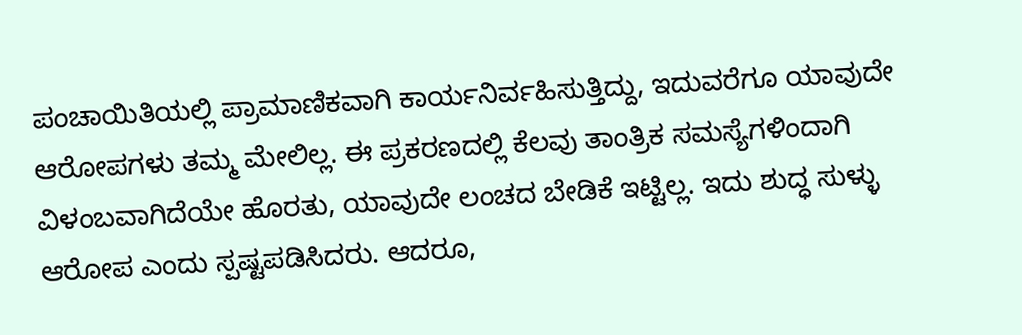ಪಂಚಾಯಿತಿಯಲ್ಲಿ ಪ್ರಾಮಾಣಿಕವಾಗಿ ಕಾರ್ಯನಿರ್ವಹಿಸುತ್ತಿದ್ದು, ಇದುವರೆಗೂ ಯಾವುದೇ ಆರೋಪಗಳು ತಮ್ಮ ಮೇಲಿಲ್ಲ. ಈ ಪ್ರಕರಣದಲ್ಲಿ ಕೆಲವು ತಾಂತ್ರಿಕ ಸಮಸ್ಯೆಗಳಿಂದಾಗಿ ವಿಳಂಬವಾಗಿದೆಯೇ ಹೊರತು, ಯಾವುದೇ ಲಂಚದ ಬೇಡಿಕೆ ಇಟ್ಟಿಲ್ಲ. ಇದು ಶುದ್ಧ ಸುಳ್ಳು ಆರೋಪ ಎಂದು ಸ್ಪಷ್ಟಪಡಿಸಿದರು. ಆದರೂ,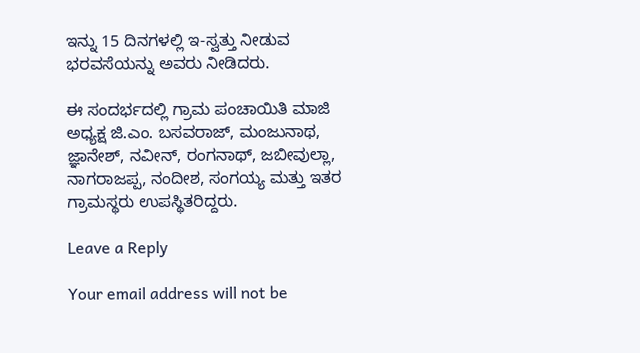ಇನ್ನು 15 ದಿನಗಳಲ್ಲಿ ಇ-ಸ್ವತ್ತು ನೀಡುವ ಭರವಸೆಯನ್ನು ಅವರು ನೀಡಿದರು.

ಈ ಸಂದರ್ಭದಲ್ಲಿ ಗ್ರಾಮ ಪಂಚಾಯಿತಿ ಮಾಜಿ ಅಧ್ಯಕ್ಷ ಜಿ.ಎಂ. ಬಸವರಾಜ್, ಮಂಜುನಾಥ, ಜ್ಞಾನೇಶ್, ನವೀನ್, ರಂಗನಾಥ್, ಜಬೀವುಲ್ಲಾ, ನಾಗರಾಜಪ್ಪ, ನಂದೀಶ, ಸಂಗಯ್ಯ ಮತ್ತು ಇತರ ಗ್ರಾಮಸ್ಥರು ಉಪಸ್ಥಿತರಿದ್ದರು.

Leave a Reply

Your email address will not be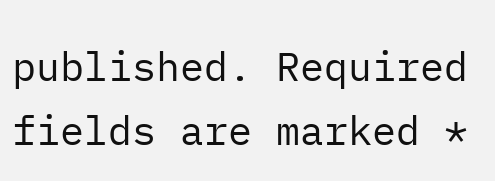published. Required fields are marked *